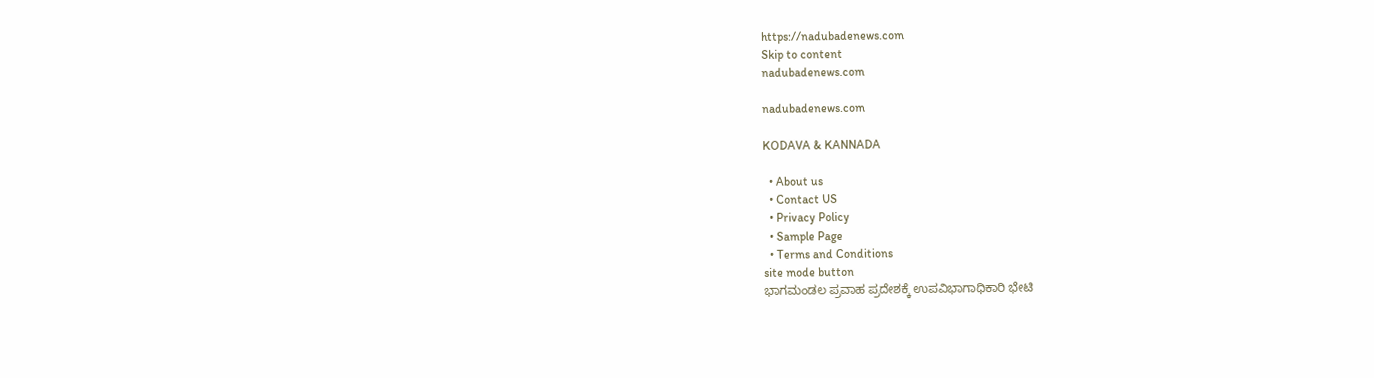https://nadubadenews.com
Skip to content
nadubadenews.com

nadubadenews.com

KODAVA & KANNADA

  • About us
  • Contact US
  • Privacy Policy
  • Sample Page
  • Terms and Conditions
site mode button
ಭಾಗಮಂಡಲ ಪ್ರವಾಹ ಪ್ರದೇಶಕ್ಕೆ ಉಪವಿಭಾಗಾಧಿಕಾರಿ ಭೇಟಿ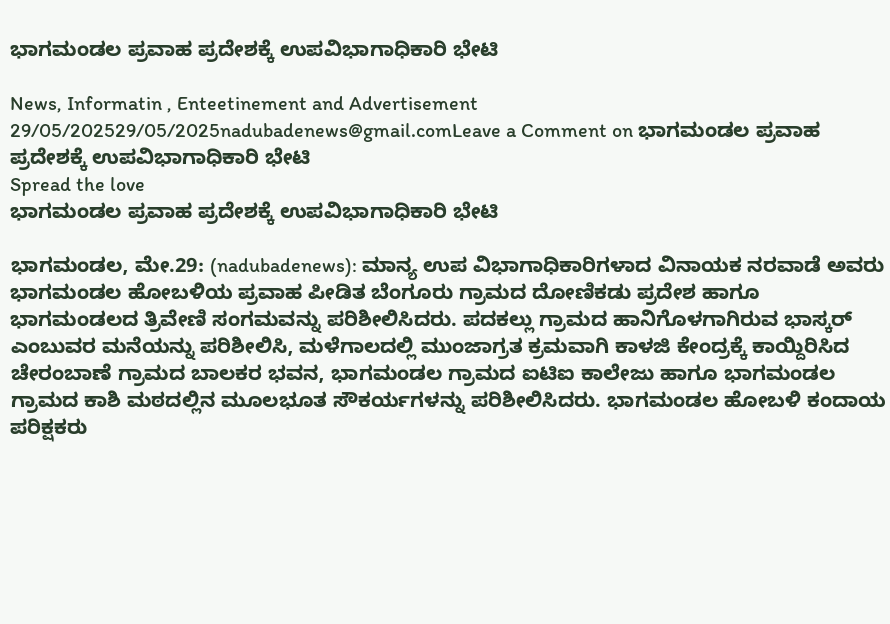ಭಾಗಮಂಡಲ ಪ್ರವಾಹ ಪ್ರದೇಶಕ್ಕೆ ಉಪವಿಭಾಗಾಧಿಕಾರಿ ಭೇಟಿ

News, Informatin , Enteetinement and Advertisement
29/05/202529/05/2025nadubadenews@gmail.comLeave a Comment on ಭಾಗಮಂಡಲ ಪ್ರವಾಹ ಪ್ರದೇಶಕ್ಕೆ ಉಪವಿಭಾಗಾಧಿಕಾರಿ ಭೇಟಿ
Spread the love
ಭಾಗಮಂಡಲ ಪ್ರವಾಹ ಪ್ರದೇಶಕ್ಕೆ ಉಪವಿಭಾಗಾಧಿಕಾರಿ ಭೇಟಿ

ಭಾಗಮಂಡಲ, ಮೇ.29: (nadubadenews): ಮಾನ್ಯ ಉಪ ವಿಭಾಗಾಧಿಕಾರಿಗಳಾದ ವಿನಾಯಕ ನರವಾಡೆ ಅವರು ಭಾಗಮಂಡಲ ಹೋಬಳಿಯ ಪ್ರವಾಹ ಪೀಡಿತ ಬೆಂಗೂರು ಗ್ರಾಮದ ದೋಣಿಕಡು ಪ್ರದೇಶ ಹಾಗೂ ಭಾಗಮಂಡಲದ ತ್ರಿವೇಣಿ ಸಂಗಮವನ್ನು ಪರಿಶೀಲಿಸಿದರು. ಪದಕಲ್ಲು ಗ್ರಾಮದ ಹಾನಿಗೊಳಗಾಗಿರುವ ಭಾಸ್ಕರ್ ಎಂಬುವರ ಮನೆಯನ್ನು ಪರಿಶೀಲಿಸಿ, ಮಳೆಗಾಲದಲ್ಲಿ ಮುಂಜಾಗ್ರತ ಕ್ರಮವಾಗಿ ಕಾಳಜಿ ಕೇಂದ್ರಕ್ಕೆ ಕಾಯ್ದಿರಿಸಿದ ಚೇರಂಬಾಣೆ ಗ್ರಾಮದ ಬಾಲಕರ ಭವನ, ಭಾಗಮಂಡಲ ಗ್ರಾಮದ ಐಟಿಐ ಕಾಲೇಜು ಹಾಗೂ ಭಾಗಮಂಡಲ ಗ್ರಾಮದ ಕಾಶಿ ಮಠದಲ್ಲಿನ ಮೂಲಭೂತ ಸೌಕರ್ಯಗಳನ್ನು ಪರಿಶೀಲಿಸಿದರು. ಭಾಗಮಂಡಲ ಹೋಬಳಿ ಕಂದಾಯ ಪರಿಕ್ಷಕರು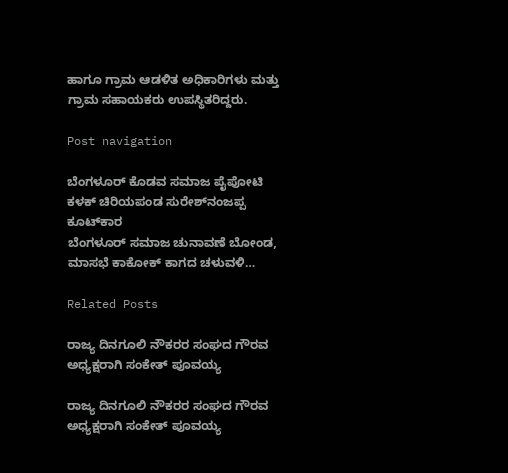ಹಾಗೂ ಗ್ರಾಮ ಆಡಳಿತ ಅಧಿಕಾರಿಗಳು ಮತ್ತು ಗ್ರಾಮ ಸಹಾಯಕರು ಉಪಸ್ಥಿತರಿದ್ದರು.

Post navigation

ಬೆಂಗಳೂರ್ ಕೊಡವ ಸಮಾಜ ಪೈಪೋಟಿ ಕಳಕ್ ಚಿರಿಯಪಂಡ ಸುರೇಶ್‌‌ನಂಜಪ್ಪ ಕೂಟ್‌ಕಾರ
ಬೆಂಗಳೂರ್ ಸಮಾಜ ಚುನಾವಣೆ ಬೋಂಡ, ಮಾಸಭೆ ಕಾಕೋಕ್‌ ಕಾಗದ ಚಳುವಳಿ…

Related Posts

ರಾಜ್ಯ ದಿನಗೂಲಿ ನೌಕರರ ಸಂಘದ ಗೌರವ ಅಧ್ಯಕ್ಷರಾಗಿ ಸಂಕೇತ್‌ ಪೂವಯ್ಯ

ರಾಜ್ಯ ದಿನಗೂಲಿ ನೌಕರರ ಸಂಘದ ಗೌರವ ಅಧ್ಯಕ್ಷರಾಗಿ ಸಂಕೇತ್‌ ಪೂವಯ್ಯ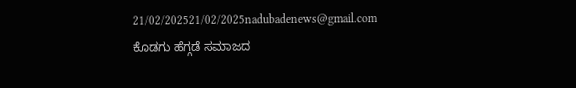21/02/202521/02/2025nadubadenews@gmail.com
ಕೊಡಗು ಹೆಗ್ಗಡೆ ಸಮಾಜದ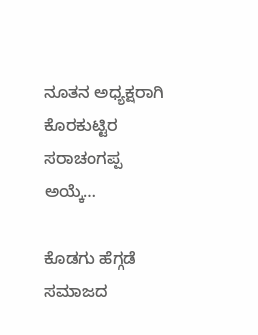ನೂತನ ಅಧ್ಯಕ್ಷರಾಗಿ ಕೊರಕುಟ್ಟಿರ ಸರಾಚಂಗಪ್ಪ ಅಯ್ಕೆ…

ಕೊಡಗು ಹೆಗ್ಗಡೆ ಸಮಾಜದ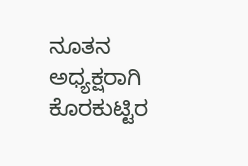ನೂತನ ಅಧ್ಯಕ್ಷರಾಗಿ ಕೊರಕುಟ್ಟಿರ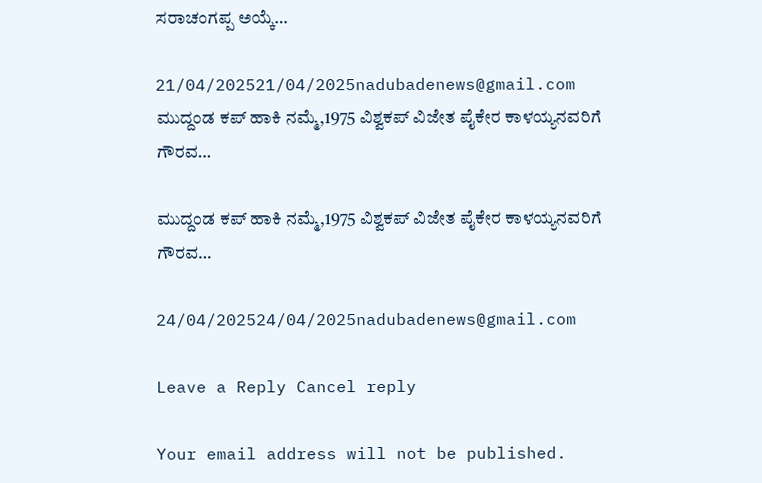ಸರಾಚಂಗಪ್ಪ ಅಯ್ಕೆ…

21/04/202521/04/2025nadubadenews@gmail.com
ಮುದ್ದಂಡ ಕಪ್ ಹಾಕಿ ನಮ್ಮೆ,1975 ವಿಶ್ವಕಪ್ ವಿಜೇತ ಪೈಕೇರ ಕಾಳಯ್ಯನವರಿಗೆ ಗೌರವ…

ಮುದ್ದಂಡ ಕಪ್ ಹಾಕಿ ನಮ್ಮೆ,1975 ವಿಶ್ವಕಪ್ ವಿಜೇತ ಪೈಕೇರ ಕಾಳಯ್ಯನವರಿಗೆ ಗೌರವ…

24/04/202524/04/2025nadubadenews@gmail.com

Leave a Reply Cancel reply

Your email address will not be published.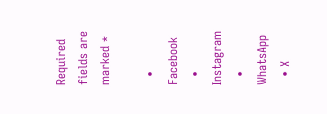Required fields are marked *

  • Facebook
  • Instagram
  • WhatsApp
  • X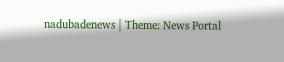nadubadenews | Theme: News Portal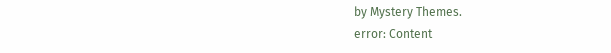by Mystery Themes.
error: Content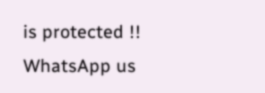is protected !!
WhatsApp us